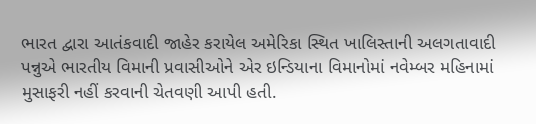ભારત દ્વારા આતંકવાદી જાહેર કરાયેલ અમેરિકા સ્થિત ખાલિસ્તાની અલગતાવાદી પન્નુએ ભારતીય વિમાની પ્રવાસીઓને એર ઇન્ડિયાના વિમાનોમાં નવેમ્બર મહિનામાં મુસાફરી નહીં કરવાની ચેતવણી આપી હતી.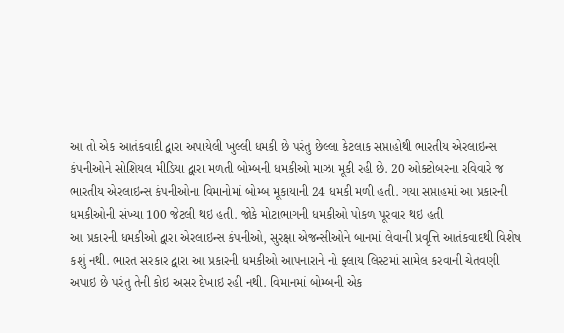આ તો એક આતંકવાદી દ્વારા અપાયેલી ખુલ્લી ધમકી છે પરંતુ છેલ્લા કેટલાક સપ્તાહોથી ભારતીય એરલાઇન્સ કંપનીઓને સોશિયલ મીડિયા દ્વારા મળતી બોમ્બની ધમકીઓ માઝા મૂકી રહી છે. 20 ઓક્ટોબરના રવિવારે જ ભારતીય એરલાઇન્સ કંપનીઓના વિમાનોમાં બોમ્બ મૂકાયાની 24 ધમકી મળી હતી. ગયા સપ્તાહમાં આ પ્રકારની ધમકીઓની સંખ્યા 100 જેટલી થઇ હતી. જોકે મોટાભાગની ધમકીઓ પોકળ પૂરવાર થઇ હતી
આ પ્રકારની ધમકીઓ દ્વારા એરલાઇન્સ કંપનીઓ, સુરક્ષા એજન્સીઓને બાનમાં લેવાની પ્રવૃત્તિ આતંકવાદથી વિશેષ કશું નથી. ભારત સરકાર દ્વારા આ પ્રકારની ધમકીઓ આપનારાને નો ફ્લાય લિસ્ટમાં સામેલ કરવાની ચેતવણી અપાઇ છે પરંતુ તેની કોઇ અસર દેખાઇ રહી નથી. વિમાનમાં બોમ્બની એક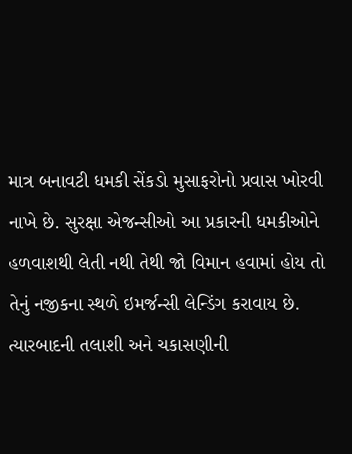માત્ર બનાવટી ધમકી સેંકડો મુસાફરોનો પ્રવાસ ખોરવી નાખે છે. સુરક્ષા એજન્સીઓ આ પ્રકારની ધમકીઓને હળવાશથી લેતી નથી તેથી જો વિમાન હવામાં હોય તો તેનું નજીકના સ્થળે ઇમર્જન્સી લેન્ડિંગ કરાવાય છે. ત્યારબાદની તલાશી અને ચકાસણીની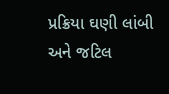પ્રક્રિયા ઘણી લાંબી અને જટિલ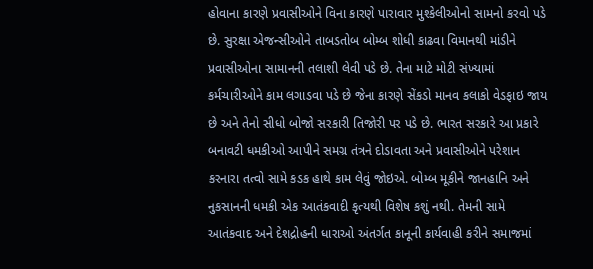હોવાના કારણે પ્રવાસીઓને વિના કારણે પારાવાર મુશ્કેલીઓનો સામનો કરવો પડે છે. સુરક્ષા એજન્સીઓને તાબડતોબ બોમ્બ શોધી કાઢવા વિમાનથી માંડીને પ્રવાસીઓના સામાનની તલાશી લેવી પડે છે. તેના માટે મોટી સંખ્યામાં કર્મચારીઓને કામ લગાડવા પડે છે જેના કારણે સેંકડો માનવ કલાકો વેડફાઇ જાય છે અને તેનો સીધો બોજો સરકારી તિજોરી પર પડે છે. ભારત સરકારે આ પ્રકારે બનાવટી ધમકીઓ આપીને સમગ્ર તંત્રને દોડાવતા અને પ્રવાસીઓને પરેશાન કરનારા તત્વો સામે કડક હાથે કામ લેવું જોઇએ. બોમ્બ મૂકીને જાનહાનિ અને નુકસાનની ધમકી એક આતંકવાદી કૃત્યથી વિશેષ કશું નથી. તેમની સામે આતંકવાદ અને દેશદ્રોહની ધારાઓ અંતર્ગત કાનૂની કાર્યવાહી કરીને સમાજમાં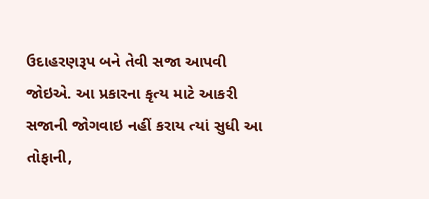ઉદાહરણરૂપ બને તેવી સજા આપવી જોઇએ. આ પ્રકારના કૃત્ય માટે આકરી સજાની જોગવાઇ નહીં કરાય ત્યાં સુધી આ તોફાની,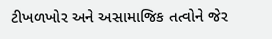ટીખળખોર અને અસામાજિક તત્વોને જેર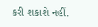કરી શકાશે નહીં.